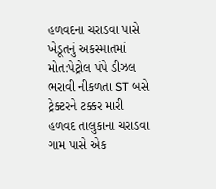હળવદના ચરાડવા પાસે ખેડૂતનું અકસ્માતમાં મોત:પેટ્રોલ પંપે ડીઝલ ભરાવી નીકળતા ST બસે ટ્રેક્ટરને ટક્કર મારી
હળવદ તાલુકાના ચરાડવા ગામ પાસે એક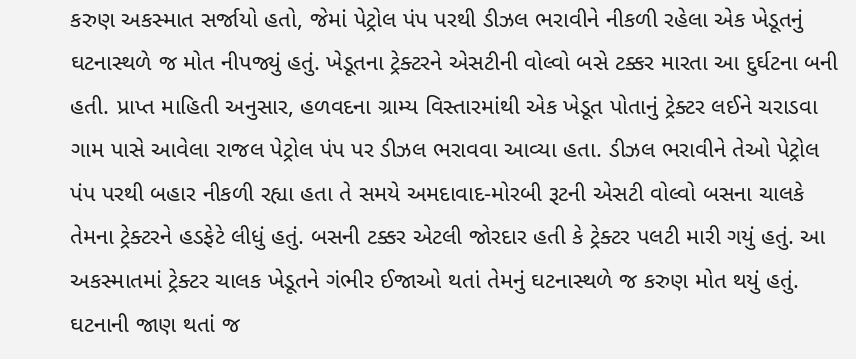કરુણ અકસ્માત સર્જાયો હતો, જેમાં પેટ્રોલ પંપ પરથી ડીઝલ ભરાવીને નીકળી રહેલા એક ખેડૂતનું ઘટનાસ્થળે જ મોત નીપજ્યું હતું. ખેડૂતના ટ્રેક્ટરને એસટીની વોલ્વો બસે ટક્કર મારતા આ દુર્ઘટના બની હતી. પ્રાપ્ત માહિતી અનુસાર, હળવદના ગ્રામ્ય વિસ્તારમાંથી એક ખેડૂત પોતાનું ટ્રેક્ટર લઈને ચરાડવા ગામ પાસે આવેલા રાજલ પેટ્રોલ પંપ પર ડીઝલ ભરાવવા આવ્યા હતા. ડીઝલ ભરાવીને તેઓ પેટ્રોલ પંપ પરથી બહાર નીકળી રહ્યા હતા તે સમયે અમદાવાદ-મોરબી રૂટની એસટી વોલ્વો બસના ચાલકે તેમના ટ્રેક્ટરને હડફેટે લીધું હતું. બસની ટક્કર એટલી જોરદાર હતી કે ટ્રેક્ટર પલટી મારી ગયું હતું. આ અકસ્માતમાં ટ્રેક્ટર ચાલક ખેડૂતને ગંભીર ઈજાઓ થતાં તેમનું ઘટનાસ્થળે જ કરુણ મોત થયું હતું. ઘટનાની જાણ થતાં જ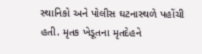સ્થાનિકો અને પોલીસ ઘટનાસ્થળે પહોંચી હતી. મૃતક ખેડૂતના મૃતદેહને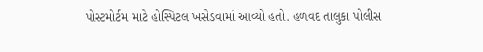પોસ્ટમોર્ટમ માટે હોસ્પિટલ ખસેડવામાં આવ્યો હતો. હળવદ તાલુકા પોલીસ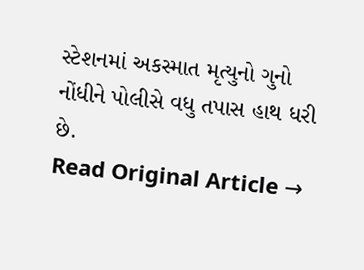સ્ટેશનમાં અકસ્માત મૃત્યુનો ગુનો નોંધીને પોલીસે વધુ તપાસ હાથ ધરી છે.
Read Original Article →